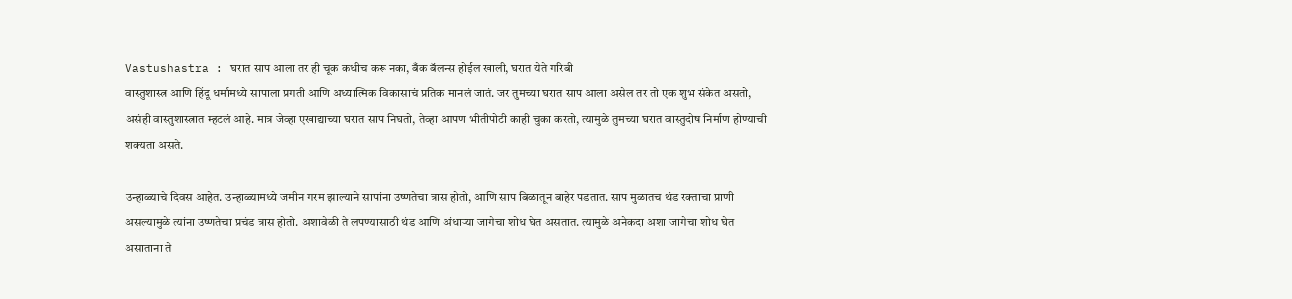Vastushastra : घरात साप आला तर ही चूक कधीच करू नका, बँक बॅलन्स होईल खाली, घरात येते गरिबी
वास्तुशास्त्र आणि हिंदू धर्मामध्ये सापाला प्रगती आणि अध्यात्मिक विकासाचं प्रतिक मानलं जातं. जर तुमच्या घरात साप आला असेल तर तो एक शुभ संकेत असतो, असंही वास्तुशास्त्रात म्हटलं आहे. मात्र जेव्हा एखाद्याच्या घरात साप निघतो, तेव्हा आपण भीतीपोटी काही चुका करतो, त्यामुळे तुमच्या घरात वास्तुदोष निर्माण होण्याची शक्यता असते.

उन्हाळ्याचे दिवस आहेत. उन्हाळ्यामध्ये जमीन गरम झाल्याने सापांना उष्णतेचा त्रास होतो, आणि साप बिळातून बाहेर पडतात. साप मुळातच थंड रक्ताचा प्राणी असल्यामुळे त्यांना उष्णतेचा प्रचंड त्रास होतो. अशावेळी ते लपण्यासाठी थंड आणि अंधाऱ्या जागेचा शोध घेत असतात. त्यामुळे अनेकदा अशा जागेचा शोध घेत असाताना ते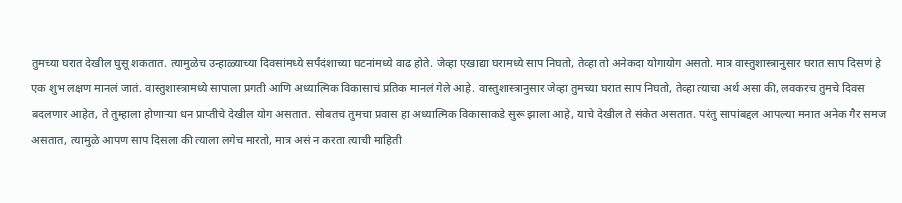तुमच्या घरात देखील घुसू शकतात. त्यामुळेच उन्हाळ्याच्या दिवसांमध्ये सर्पंदंशाच्या घटनांमध्ये वाढ होते. जेव्हा एखाद्या घरामध्ये साप निघतो, तेव्हा तो अनेकदा योगायोग असतो. मात्र वास्तुशास्त्रानुसार घरात साप दिसणं हे एक शुभ लक्षण मानलं जातं. वास्तुशास्त्रामध्ये सापाला प्रगती आणि अध्यात्मिक विकासाचं प्रतिक मानलं गेले आहे. वास्तुशास्त्रानुसार जेव्हा तुमच्या घरात साप निघतो, तेव्हा त्याचा अर्थ असा की, लवकरच तुमचे दिवस बदलणार आहेत, ते तुम्हाला होणाऱ्या धन प्राप्तीचे देखील योग असतात. सोबतच तुमचा प्रवास हा अध्यात्मिक विकासाकडे सुरू झाला आहे, याचे देखील ते संकेत असतात. परंतु सापांबद्दल आपल्या मनात अनेक गैर समज असतात, त्यामुळे आपण साप दिसला की त्याला लगेच मारतो, मात्र असं न करता त्याची माहिती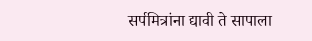सर्पमित्रांना द्यावी ते सापाला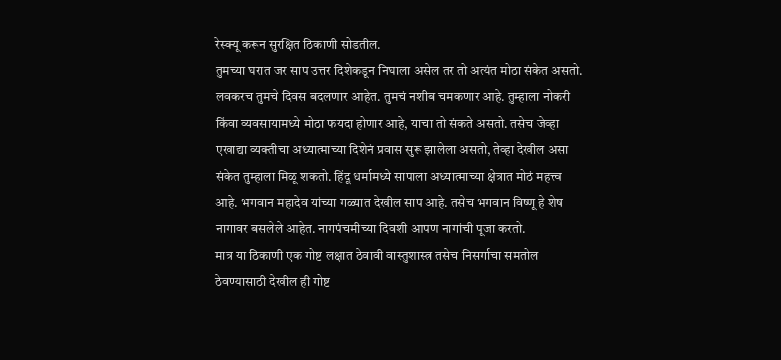रेस्क्यू करून सुरक्षित ठिकाणी सोडतील.
तुमच्या घरात जर साप उत्तर दिशेकडून निघाला असेल तर तो अत्यंत मोठा संकेत असतो. लवकरच तुमचे दिवस बदलणार आहेत. तुमचं नशीब चमकणार आहे. तुम्हाला नोकरी किंवा व्यवसायामध्ये मोठा फयदा होणार आहे, याचा तो संकते असतो. तसेच जेव्हा एखाद्या व्यक्तीचा अध्यात्माच्या दिशेनं प्रवास सुरू झालेला असतो, तेव्हा देखील असा संकेत तुम्हाला मिळू शकतो. हिंदू धर्मामध्ये सापाला अध्यात्माच्या क्षेत्रात मोठं महत्त्व आहे. भगवान महादेव यांच्या गळ्यात देखील साप आहे. तसेच भगवान विष्णू हे शेष नागावर बसलेले आहेत. नागपंचमीच्या दिवशी आपण नागांची पूजा करतो.
मात्र या ठिकाणी एक गोष्ट लक्षात ठेवावी वास्तुशास्त्र तसेच निसर्गाचा समतोल ठेवण्यासाठी देखील ही गोष्ट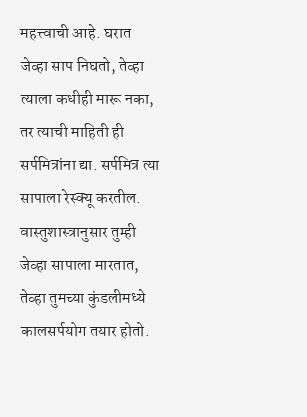महत्त्वाची आहे. घरात जेव्हा साप निघतो, तेव्हा त्याला कधीही मारू नका, तर त्याची माहिती ही सर्पमित्रांना द्या. सर्पमित्र त्या सापाला रेस्क्यू करतील. वास्तुशास्त्रानुसार तुम्ही जेव्हा सापाला मारतात, तेव्हा तुमच्या कुंडलीमध्ये कालसर्पयोग तयार होतो.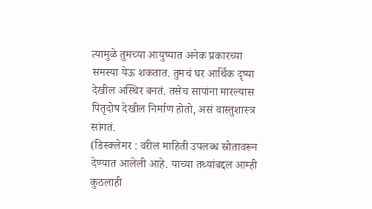त्यामुळे तुमच्या आयुष्यात अनेक प्रकारच्या समस्या येऊ शकतात. तुमचं घर आर्थिक दृष्या देखील अस्थिर बनतं. तसेच सापांना मारल्यास पितृदोष देखील निर्माण होतो, असं वास्तुशास्त्र सांगतं.
(डिस्क्लेमर : वरील माहिती उपलब्ध स्रोतावरून देण्यात आलेली आहे. याच्या तथ्यांबद्दल आम्ही कुठलाही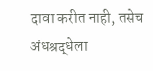दावा करीत नाही, तसेच अंधश्रद्धेला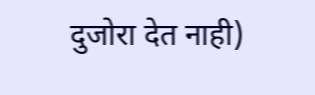दुजोरा देत नाही)